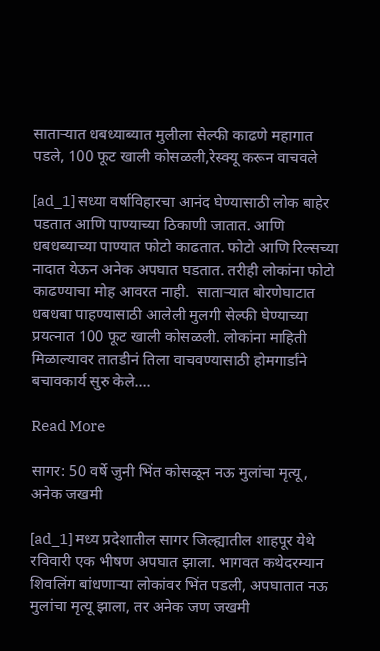साताऱ्यात धबध्याब्यात मुलीला सेल्फी काढणे महागात पडले, 100 फूट खाली कोसळली,रेस्क्यू करून वाचवले

[ad_1] सध्या वर्षाविहारचा आनंद घेण्यासाठी लोक बाहेर पडतात आणि पाण्याच्या ठिकाणी जातात. आणि धबधब्याच्या पाण्यात फोटो काढतात. फोटो आणि रिल्सच्या नादात येऊन अनेक अपघात घडतात. तरीही लोकांना फोटो काढण्याचा मोह आवरत नाही.  साताऱ्यात बोरणेघाटात  धबधबा पाहण्यासाठी आलेली मुलगी सेल्फी घेण्याच्या प्रयत्नात 100 फूट खाली कोसळली. लोकांना माहिती मिळाल्यावर तातडीनं तिला वाचवण्यासाठी होमगार्डांने बचावकार्य सुरु केले….

Read More

सागर: 50 वर्षे जुनी भिंत कोसळून नऊ मुलांचा मृत्यू, अनेक जखमी

[ad_1] मध्य प्रदेशातील सागर जिल्ह्यातील शाहपूर येथे रविवारी एक भीषण अपघात झाला. भागवत कथेदरम्यान शिवलिंग बांधणाऱ्या लोकांवर भिंत पडली, अपघातात नऊ मुलांचा मृत्यू झाला, तर अनेक जण जखमी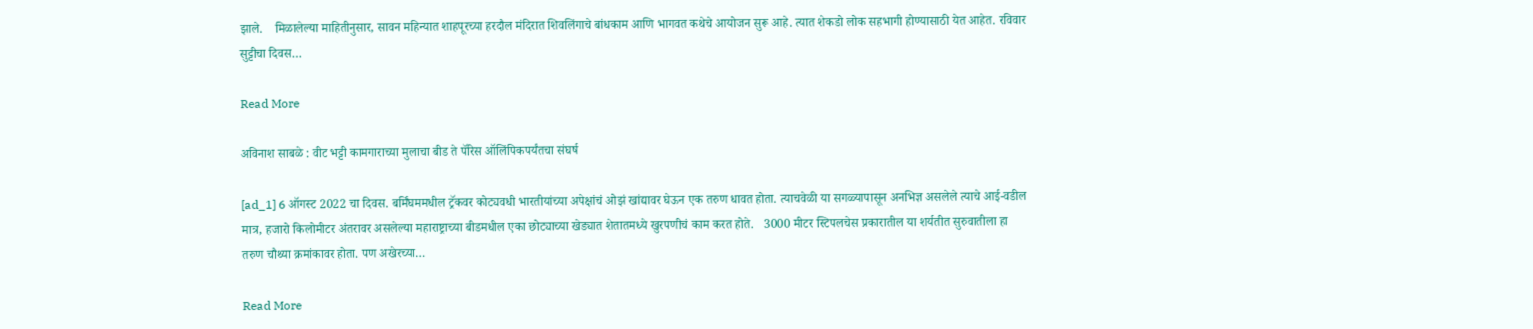झाले.    मिळालेल्या माहितीनुसार, सावन महिन्यात शाहपूरच्या हरदौल मंदिरात शिवलिंगाचे बांधकाम आणि भागवत कथेचे आयोजन सुरू आहे. त्यात शेकडो लोक सहभागी होण्यासाठी येत आहेत. रविवार सुट्टीचा दिवस…

Read More

अविनाश साबळे : वीट भट्टी कामगाराच्या मुलाचा बीड ते पॅरिस ऑलिंपिकपर्यंतचा संघर्ष

[ad_1] 6 ऑगस्ट 2022 चा दिवस. बर्मिंघममधील ट्रॅकवर कोट्यवधी भारतीयांच्या अपेक्षांचं ओझं खांद्यावर घेऊन एक तरुण धावत होता. त्याचवेळी या सगळ्यापासून अनभिज्ञ असलेले त्याचे आई-वडील मात्र, हजारो किलोमीटर अंतरावर असलेल्या महाराष्ट्राच्या बीडमधील एका छोट्याच्या खेड्यात शेतातमध्ये खुरपणीचं काम करत होते.   3000 मीटर स्टिपलचेस प्रकारातील या शर्यतीत सुरुवातीला हा तरुण चौथ्या क्रमांकावर होता. पण अखेरच्या…

Read More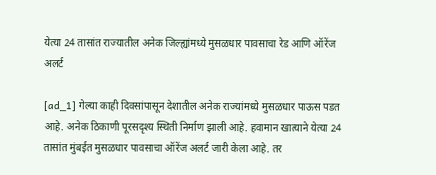येत्या 24 तासांत राज्यातील अनेक जिल्ह्यांमध्ये मुसळधार पावसाचा रेड आणि ऑरेंज अलर्ट

[ad_1] गेल्या काही दिवसांपासून देशातील अनेक राज्यांमध्ये मुसळधार पाऊस पडत आहे. अनेक ठिकाणी पूरसदृश्य स्थिती निर्माण झाली आहे. हवामान खात्याने येत्या 24 तासांत मुंबईत मुसळधार पावसाचा ऑरेंज अलर्ट जारी केला आहे. तर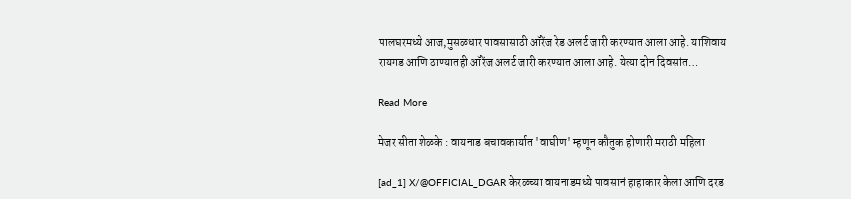पालघरमध्ये आज,मुसळधार पावसासाठी ऑरेंज रेड अलर्ट जारी करण्यात आला आहे. याशिवाय रायगड आणि ठाण्यातही ऑरेंज अलर्ट जारी करण्यात आला आहे. येत्या दोन दिवसांत…

Read More

मेजर सीता शेळके : वायनाड बचावकार्यात 'वाघीण' म्हणून कौतुक होणारी मराठी महिला

[ad_1] X/@OFFICIAL_DGAR केरळच्या वायनाडमध्ये पावसानं हाहाकार केला आणि दरड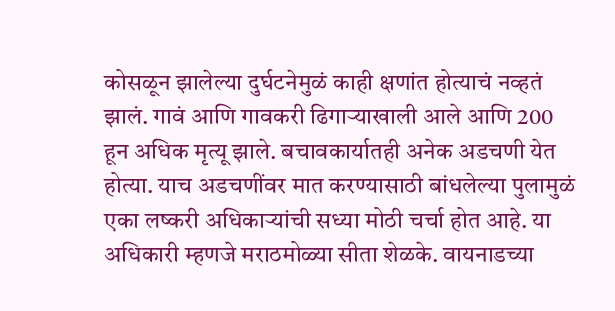कोसळून झालेल्या दुर्घटनेमुळं काही क्षणांत होत्याचं नव्हतं झालं. गावं आणि गावकरी ढिगाऱ्याखाली आले आणि 200 हून अधिक मृत्यू झाले. बचावकार्यातही अनेक अडचणी येत होत्या. याच अडचणींवर मात करण्यासाठी बांधलेल्या पुलामुळं एका लष्करी अधिकाऱ्यांची सध्या मोठी चर्चा होत आहे. या अधिकारी म्हणजे मराठमोळ्या सीता शेळके. वायनाडच्या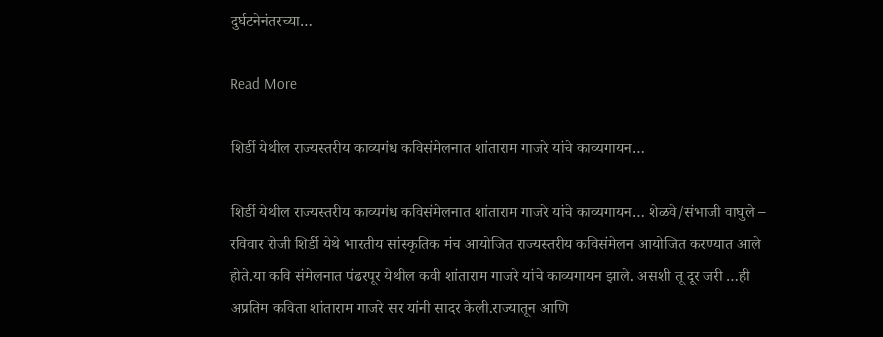दुर्घटनेनंतरच्या…

Read More

शिर्डी येथील राज्यस्तरीय काव्यगंध कविसंमेलनात शांताराम गाजरे यांचे काव्यगायन…

शिर्डी येथील राज्यस्तरीय काव्यगंध कविसंमेलनात शांताराम गाजरे यांचे काव्यगायन… शेळवे/संभाजी वाघुले – रविवार रोजी शिर्डी येथे भारतीय सांस्कृतिक मंच आयोजित राज्यस्तरीय कविसंमेलन आयोजित करण्यात आले होते.या कवि संमेलनात पंढरपूर येथील कवी शांताराम गाजरे यांचे काव्यगायन झाले. असशी तू दूर जरी …ही अप्रतिम कविता शांताराम गाजरे सर यांनी सादर केली.राज्यातून आणि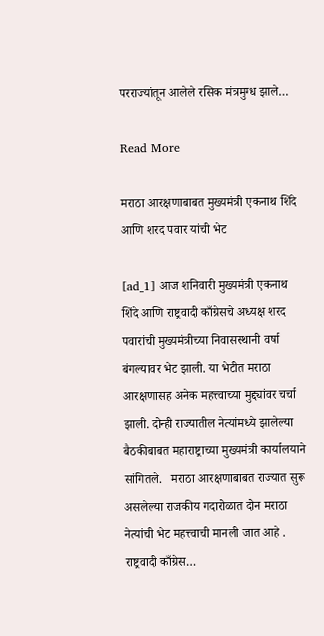परराज्यांतून आलेले रसिक मंत्रमुग्ध झाले…

Read More

मराठा आरक्षणाबाबत मुख्यमंत्री एकनाथ शिंदे आणि शरद पवार यांची भेट

[ad_1] आज शनिवारी मुख्यमंत्री एकनाथ शिंदे आणि राष्ट्रवादी काँग्रेसचे अध्यक्ष शरद पवारांची मुख्यमंत्रीच्या निवासस्थानी वर्षा बंगल्यावर भेट झाली. या भेटीत मराठा आरक्षणासह अनेक महत्त्वाच्या मुद्द्यांवर चर्चा झाली. दोन्ही राज्यातील नेत्यांमध्ये झालेल्या बैठकीबाबत महाराष्ट्राच्या मुख्यमंत्री कार्यालयाने सांगितले.   मराठा आरक्षणाबाबत राज्यात सुरू असलेल्या राजकीय गदारोळात दोन मराठा नेत्यांची भेट महत्त्वाची मानली जात आहे . राष्ट्रवादी काँग्रेस…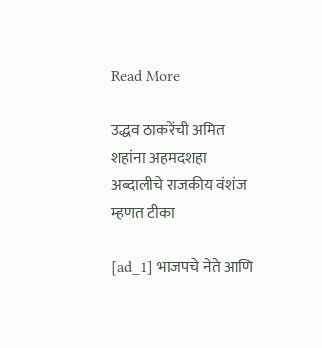Read More

उद्धव ठाकरेंची अमित शहांना अहमदशहा अब्दालीचे राजकीय वंशंज म्हणत टीका

[ad_1] भाजपचे नेते आणि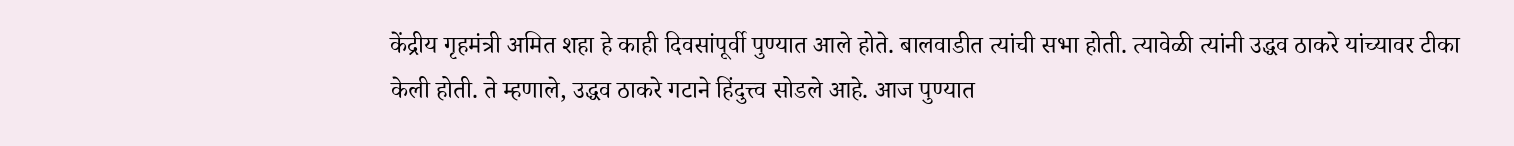केंद्रीय गृहमंत्री अमित शहा हे काही दिवसांपूर्वी पुण्यात आले होते. बालवाडीत त्यांची सभा होती. त्यावेळी त्यांनी उद्धव ठाकरे यांच्यावर टीका केली होती. ते म्हणाले, उद्धव ठाकरे गटाने हिंदुत्त्व सोडले आहे. आज पुण्यात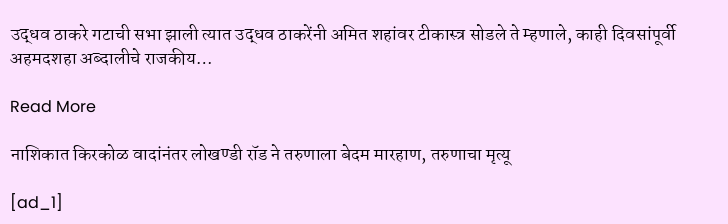उद्धव ठाकरे गटाची सभा झाली त्यात उद्धव ठाकरेंनी अमित शहांवर टीकास्त्र सोडले ते म्हणाले, काही दिवसांपूर्वी अहमदशहा अब्दालीचे राजकीय…

Read More

नाशिकात किरकोळ वादांनंतर लोखण्डी रॉड ने तरुणाला बेदम मारहाण, तरुणाचा मृत्यू

[ad_1]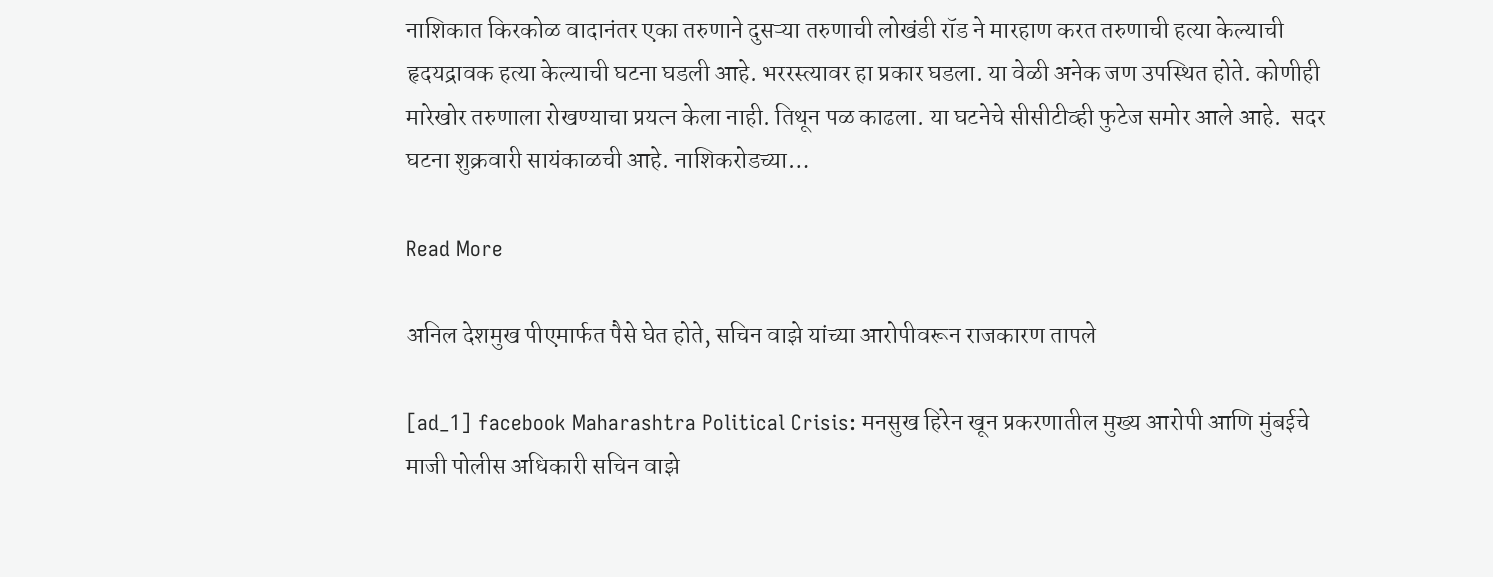नाशिकात किरकोळ वादानंतर एका तरुणाने दुसऱ्या तरुणाची लोखंडी रॉड ने मारहाण करत तरुणाची हत्या केल्याची हृदयद्रावक हत्या केल्याची घटना घडली आहे. भररस्त्यावर हा प्रकार घडला. या वेळी अनेक जण उपस्थित होते. कोणीही मारेखोर तरुणाला रोखण्याचा प्रयत्न केला नाही. तिथून पळ काढला. या घटनेचे सीसीटीव्ही फुटेज समोर आले आहे.  सदर घटना शुक्रवारी सायंकाळची आहे. नाशिकरोडच्या…

Read More

अनिल देशमुख पीएमार्फत पैसे घेत होते, सचिन वाझे यांच्या आरोपीवरून राजकारण तापले

[ad_1] facebook Maharashtra Political Crisis: मनसुख हिरेन खून प्रकरणातील मुख्य आरोपी आणि मुंबईचे माजी पोलीस अधिकारी सचिन वाझे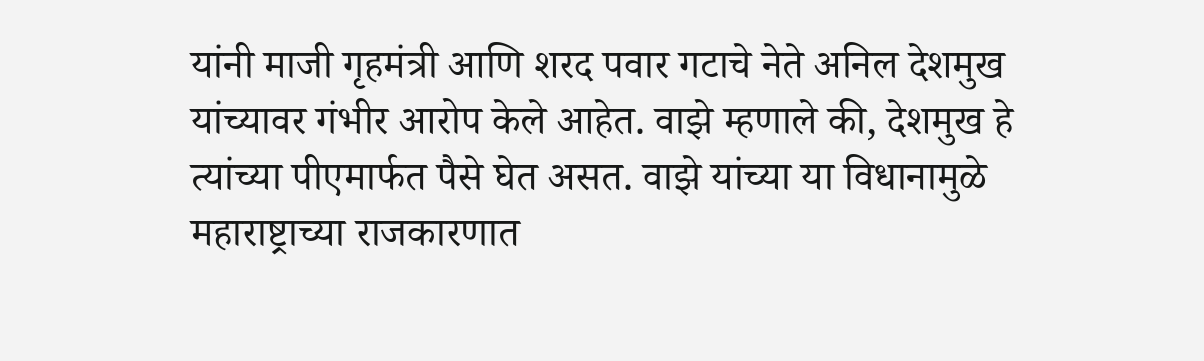यांनी माजी गृहमंत्री आणि शरद पवार गटाचे नेते अनिल देशमुख यांच्यावर गंभीर आरोप केले आहेत. वाझे म्हणाले की, देशमुख हे त्यांच्या पीएमार्फत पैसे घेत असत. वाझे यांच्या या विधानामुळे महाराष्ट्राच्या राजकारणात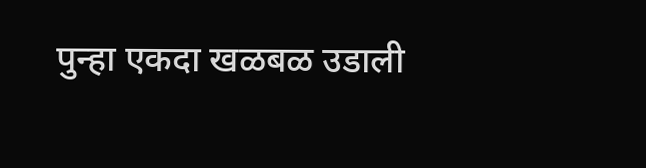पुन्हा एकदा खळबळ उडाली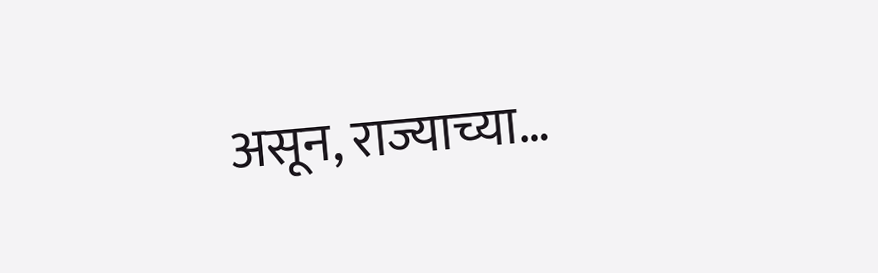असून, राज्याच्या…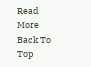Read More
Back To Top